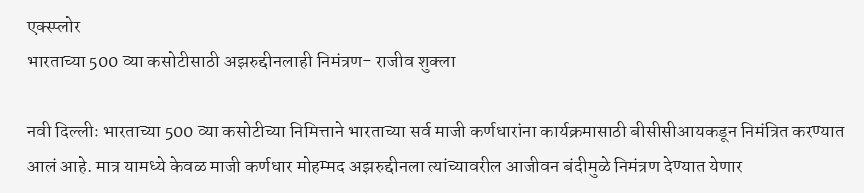एक्स्प्लोर
भारताच्या 500 व्या कसोटीसाठी अझरुद्दीनलाही निमंत्रण- राजीव शुक्ला

नवी दिल्लीः भारताच्या 500 व्या कसोटीच्या निमित्ताने भारताच्या सर्व माजी कर्णधारांना कार्यक्रमासाठी बीसीसीआयकडून निमंत्रित करण्यात आलं आहे. मात्र यामध्ये केवळ माजी कर्णधार मोहम्मद अझरुद्दीनला त्यांच्यावरील आजीवन बंदीमुळे निमंत्रण देण्यात येणार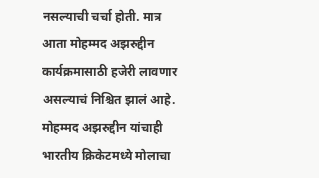नसल्याची चर्चा होती. मात्र आता मोहम्मद अझरुद्दीन कार्यक्रमासाठी हजेरी लावणार असल्याचं निश्चित झालं आहे. मोहम्मद अझरुद्दीन यांचाही भारतीय क्रिकेटमध्ये मोलाचा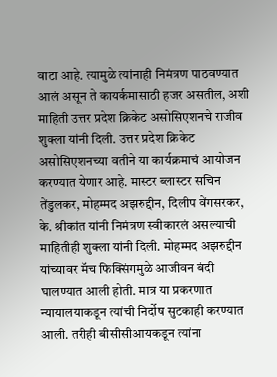वाटा आहे. त्यामुळे त्यांनाही निमंत्रण पाठवण्यात आलं असून ते कायर्कमासाठी हजर असतील, अशी माहिती उत्तर प्रदेश क्रिकेट असोसिएशनचे राजीव शुक्ला यांनी दिली. उत्तर प्रदेश क्रिकेट असोसिएशनच्या वतीने या कार्यक्रमाचं आयोजन करण्यात येणार आहे. मास्टर ब्लास्टर सचिन तेंडुलकर, मोहम्मद अझरुद्दीन, दिलीप वेंगसरकर, के. श्रीकांत यांनी निमंत्रण स्वीकारलं असल्याची माहितीही शुक्ला यांनी दिली. मोहम्मद अझरुद्दीन यांच्यावर मॅच फिक्सिंगमुळे आजीवन बंदी घालण्यात आली होती. मात्र या प्रकरणात न्यायालयाकडून त्यांची निर्दोष सुटकाही करण्यात आली. तरीही बीसीसीआयकडून त्यांना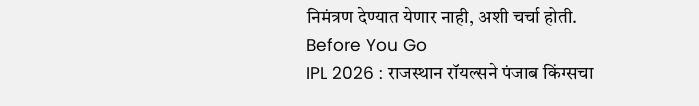निमंत्रण देण्यात येणार नाही, अशी चर्चा होती.
Before You Go
IPL 2026 : राजस्थान रॉयल्सने पंजाब किंग्सचा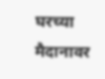घरच्या मैदानावर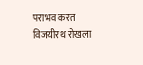पराभव करत विजयीरथ रोखला